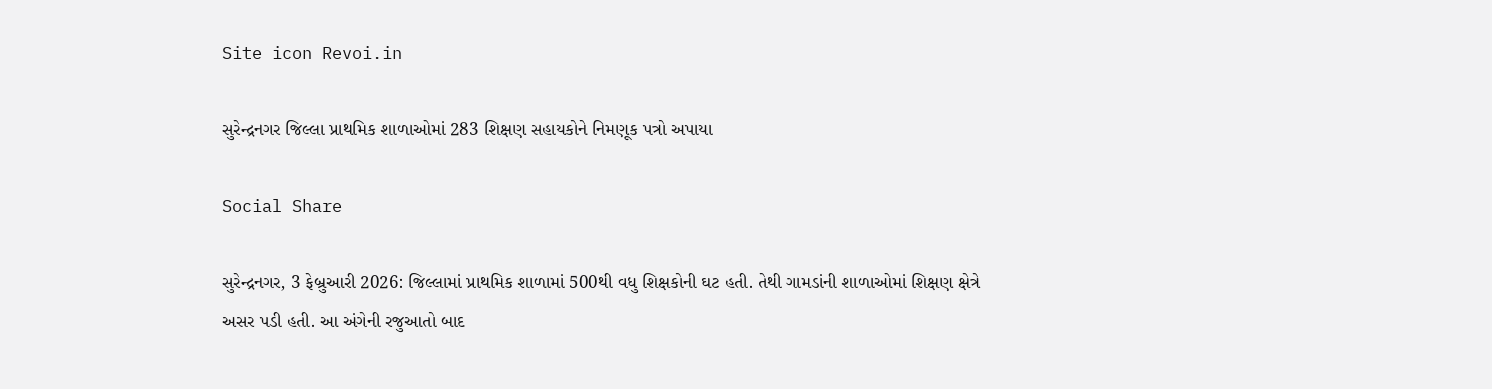Site icon Revoi.in

સુરેન્દ્રનગર જિલ્લા પ્રાથમિક શાળાઓમાં 283 શિક્ષણ સહાયકોને નિમણૂક પત્રો અપાયા

Social Share

સુરેન્દ્રનગર, 3 ફેબ્રુઆરી 2026: જિલ્લામાં પ્રાથમિક શાળામાં 500થી વધુ શિક્ષકોની ઘટ હતી. તેથી ગામડાંની શાળાઓમાં શિક્ષણ ક્ષેત્રે અસર પડી હતી. આ અંગેની રજુઆતો બાદ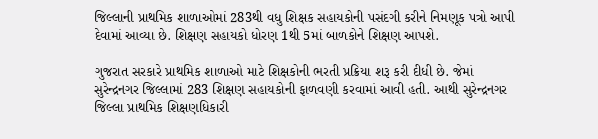જિલ્લાની પ્રાથમિક શાળાઓમાં 283થી વધુ શિક્ષક સહાયકોની પસંદગી કરીને નિમણૂક પત્રો આપી દેવામાં આવ્યા છે. શિક્ષણ સહાયકો ધોરણ 1થી 5માં બાળકોને શિક્ષણ આપશે.

ગુજરાત સરકારે પ્રાથમિક શાળાઓ માટે શિક્ષકોની ભરતી પ્રક્રિયા શરૂ કરી દીધી છે. જેમાં સુરેન્દ્રનગર જિલ્લામાં 283 શિક્ષણ સહાયકોની ફાળવણી કરવામાં આવી હતી. આથી સુરેન્દ્રનગર જિલ્લા પ્રાથમિક શિક્ષણધિકારી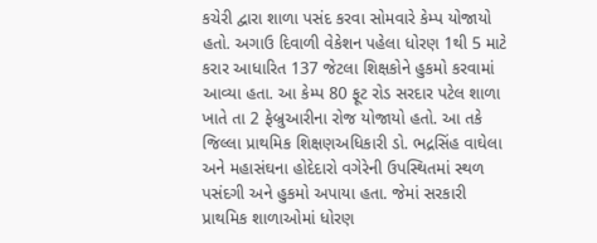કચેરી દ્વારા શાળા પસંદ કરવા સોમવારે કેમ્પ યોજાયો હતો. અગાઉ દિવાળી વેકેશન પહેલા ધોરણ 1થી 5 માટે કરાર આધારિત 137 જેટલા શિક્ષકોને હુકમો કરવામાં આવ્યા હતા. આ કેમ્પ 80 ફૂટ રોડ સરદાર પટેલ શાળા ખાતે તા 2 ફેબ્રુઆરીના રોજ યોજાયો હતો. આ તકે જિલ્લા પ્રાથમિક શિક્ષણઅધિકારી ડો. ભદ્રસિંહ વાઘેલા અને મહાસંઘના હોદેદારો વગેરેની ઉપસ્થિતમાં સ્થળ પસંદગી અને હુકમો અપાયા હતા. જેમાં સરકારી પ્રાથમિક શાળાઓમાં ધોરણ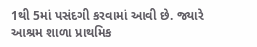1થી 5માં પસંદગી કરવામાં આવી છે. જ્યારે આશ્રમ શાળા પ્રાથમિક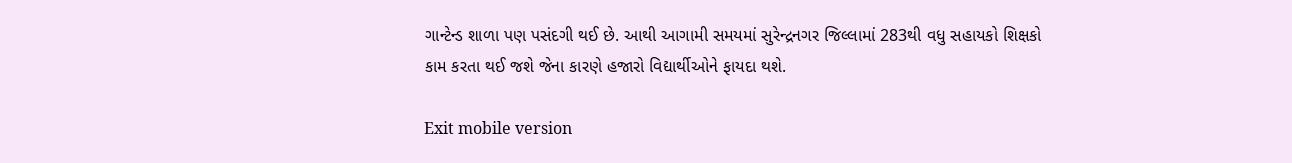ગાન્ટેન્ડ શાળા પણ પસંદગી થઈ છે. આથી આગામી સમયમાં સુરેન્દ્રનગર જિલ્લામાં 283થી વધુ સહાયકો શિક્ષકો કામ કરતા થઈ જશે જેના કારણે હજારો વિદ્યાર્થીઓને ફાયદા થશે.

Exit mobile version